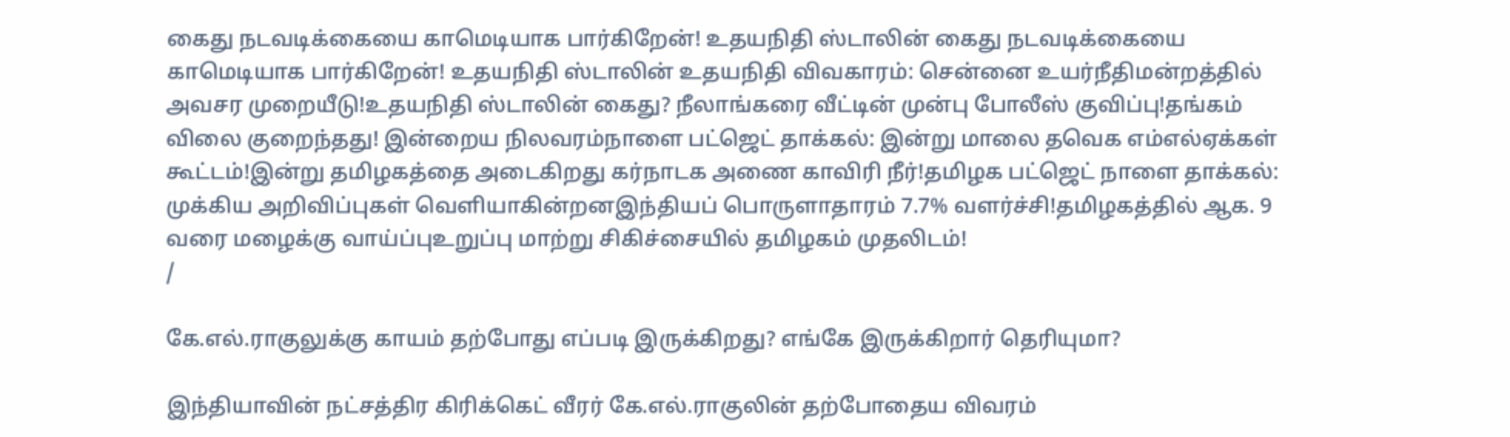கைது நடவடிக்கையை காமெடியாக பார்கிறேன்! உதயநிதி ஸ்டாலின் கைது நடவடிக்கையை காமெடியாக பார்கிறேன்! உதயநிதி ஸ்டாலின் உதயநிதி விவகாரம்: சென்னை உயர்நீதிமன்றத்தில் அவசர முறையீடு!உதயநிதி ஸ்டாலின் கைது? நீலாங்கரை வீட்டின் முன்பு போலீஸ் குவிப்பு!தங்கம் விலை குறைந்தது! இன்றைய நிலவரம்நாளை பட்ஜெட் தாக்கல்: இன்று மாலை தவெக எம்எல்ஏக்கள் கூட்டம்!இன்று தமிழகத்தை அடைகிறது கர்நாடக அணை காவிரி நீர்!தமிழக பட்ஜெட் நாளை தாக்கல்: முக்கிய அறிவிப்புகள் வெளியாகின்றனஇந்தியப் பொருளாதாரம் 7.7% வளர்ச்சி!தமிழகத்தில் ஆக. 9 வரை மழைக்கு வாய்ப்புஉறுப்பு மாற்று சிகிச்சையில் தமிழகம் முதலிடம்!
/

கே.எல்.ராகுலுக்கு காயம் தற்போது எப்படி இருக்கிறது? எங்கே இருக்கிறார் தெரியுமா?

இந்தியாவின் நட்சத்திர கிரிக்கெட் வீரர் கே.எல்.ராகுலின் தற்போதைய விவரம்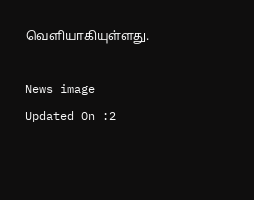வெளியாகியுள்ளது.

News image
Updated On :2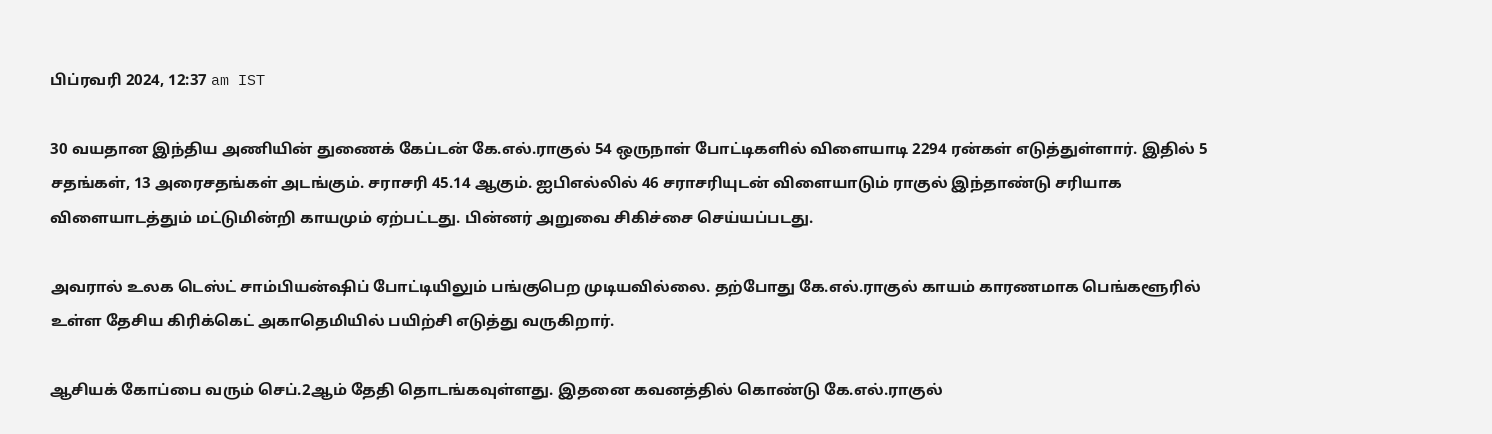பிப்ரவரி 2024, 12:37 am IST

30 வயதான இந்திய அணியின் துணைக் கேப்டன் கே.எல்.ராகுல் 54 ஒருநாள் போட்டிகளில் விளையாடி 2294 ரன்கள் எடுத்துள்ளார். இதில் 5 சதங்கள், 13 அரைசதங்கள் அடங்கும். சராசரி 45.14 ஆகும். ஐபிஎல்லில் 46 சராசரியுடன் விளையாடும் ராகுல் இந்தாண்டு சரியாக விளையாடத்தும் மட்டுமின்றி காயமும் ஏற்பட்டது. பின்னர் அறுவை சிகிச்சை செய்யப்படது.

அவரால் உலக டெஸ்ட் சாம்பியன்ஷிப் போட்டியிலும் பங்குபெற முடியவில்லை. தற்போது கே.எல்.ராகுல் காயம் காரணமாக பெங்களூரில் உள்ள தேசிய கிரிக்கெட் அகாதெமியில் பயிற்சி எடுத்து வருகிறார்.

ஆசியக் கோப்பை வரும் செப்.2ஆம் தேதி தொடங்கவுள்ளது. இதனை கவனத்தில் கொண்டு கே.எல்.ராகுல்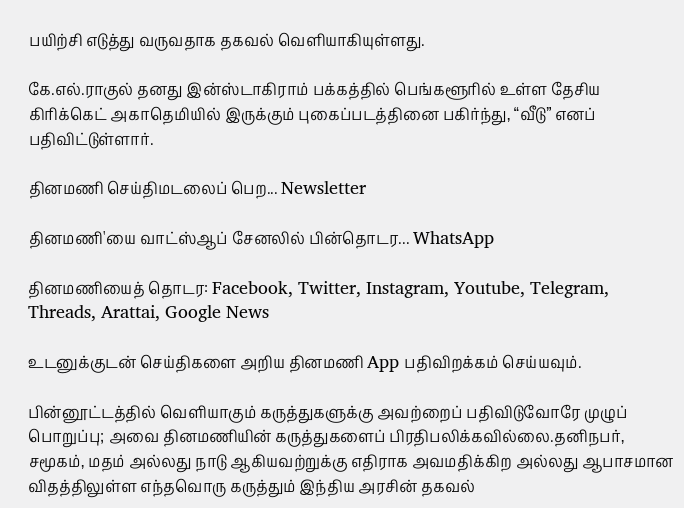பயிற்சி எடுத்து வருவதாக தகவல் வெளியாகியுள்ளது.

கே.எல்.ராகுல் தனது இன்ஸ்டாகிராம் பக்கத்தில் பெங்களூரில் உள்ள தேசிய கிரிக்கெட் அகாதெமியில் இருக்கும் புகைப்படத்தினை பகிர்ந்து, “வீடு” எனப் பதிவிட்டுள்ளார்.

தினமணி செய்திமடலைப் பெற... Newsletter

தினமணி'யை வாட்ஸ்ஆப் சேனலில் பின்தொடர... WhatsApp

தினமணியைத் தொடர: Facebook, Twitter, Instagram, Youtube, Telegram, Threads, Arattai, Google News

உடனுக்குடன் செய்திகளை அறிய தினமணி App பதிவிறக்கம் செய்யவும்.

பின்னூட்டத்தில் வெளியாகும் கருத்துகளுக்கு அவற்றைப் பதிவிடுவோரே முழுப் பொறுப்பு; அவை தினமணியின் கருத்துகளைப் பிரதிபலிக்கவில்லை.தனிநபர், சமூகம், மதம் அல்லது நாடு ஆகியவற்றுக்கு எதிராக அவமதிக்கிற அல்லது ஆபாசமான விதத்திலுள்ள எந்தவொரு கருத்தும் இந்திய அரசின் தகவல்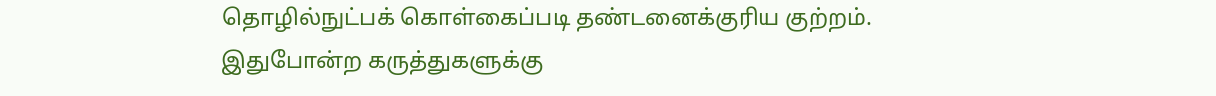தொழில்நுட்பக் கொள்கைப்படி தண்டனைக்குரிய குற்றம். இதுபோன்ற கருத்துகளுக்கு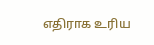எதிராக உரிய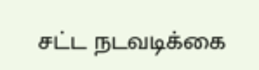சட்ட நடவடிக்கை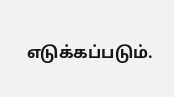எடுக்கப்படும்.